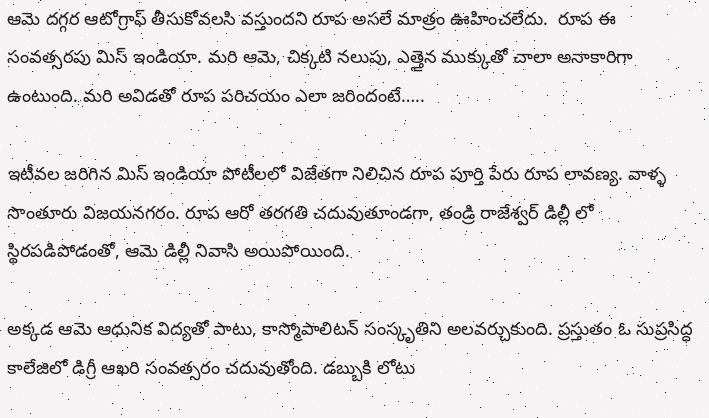ఆమె దగ్గర ఆటోగ్రాఫ్ తీసుకోవలసి వస్తుందని రూప అసలే మాత్రం ఊహించలేదు.  రూప ఈ సంవత్సరపు మిస్ ఇండియా. మరి ఆమె, చిక్కటి నలుపు, ఎత్తైన ముక్కుతో చాలా అనాకారిగా ఉంటుంది. మరి అవిడతో రూప పరిచయం ఎలా జరిందంటే…..

ఇటీవల జరిగిన మిస్ ఇండియా పోటీలలో విజేతగా నిలిచిన రూప పూర్తి పేరు రూప లావణ్య. వాళ్ళ సొంతూరు విజయనగరం. రూప ఆరో తరగతి చదువుతూండగా, తండ్రి రాజేశ్వర్ డిల్లీ లో స్థిరపడిపోడంతో, ఆమె డిల్లీ నివాసి అయిపోయింది.

అక్కడ ఆమె ఆధునిక విద్యతో పాటు, కాస్మోపాలిటన్ సంస్కృతిని అలవర్చుకుంది. ప్రస్తుతం ఓ సుప్రసిద్ధ కాలేజిలో డిగ్రీ ఆఖరి సంవత్సరం చదువుతోంది. డబ్బుకి లోటు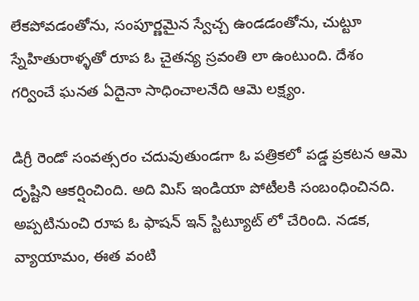లేకపోవడంతోను, సంపూర్ణమైన స్వేచ్చ ఉండడంతోను, చుట్టూ స్నేహితురాళ్ళతో రూప ఓ చైతన్య స్రవంతి లా ఉంటుంది. దేశం గర్వించే ఘనత ఏదైనా సాధించాలనేది ఆమె లక్ష్యం.

డిగ్రీ రెండో సంవత్సరం చదువుతుండగా ఓ పత్రికలో పడ్డ ప్రకటన ఆమె దృష్టిని ఆకర్షించింది. అది మిస్ ఇండియా పోటీలకి సంబంధించినది.  అప్పటినుంచి రూప ఓ ఫాషన్ ఇన్ స్టిట్యూట్ లో చేరింది. నడక, వ్యాయామం, ఈత వంటి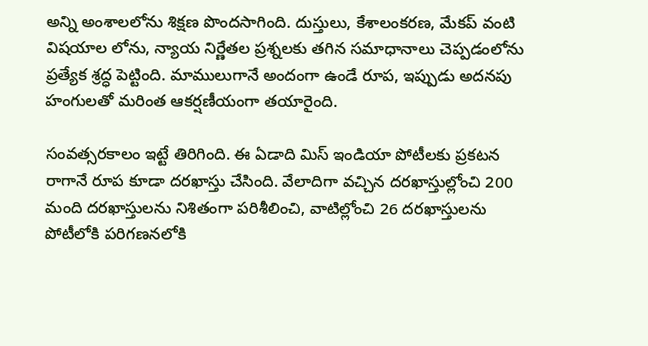అన్ని అంశాలలోను శిక్షణ పొందసాగింది. దుస్తులు, కేశాలంకరణ, మేకప్ వంటి విషయాల లోను, న్యాయ నిర్ణేతల ప్రశ్నలకు తగిన సమాధానాలు చెప్పడంలోను ప్రత్యేక శ్రద్ధ పెట్టింది. మాములుగానే అందంగా ఉండే రూప, ఇప్పుడు అదనపు హంగులతో మరింత ఆకర్షణీయంగా తయారైంది.

సంవత్సరకాలం ఇట్టే తిరిగింది. ఈ ఏడాది మిస్ ఇండియా పోటీలకు ప్రకటన రాగానే రూప కూడా దరఖాస్తు చేసింది. వేలాదిగా వచ్చిన దరఖాస్తుల్లోంచి 200 మంది దరఖాస్తులను నిశితంగా పరిశీలించి, వాటిల్లోంచి 26 దరఖాస్తులను పోటీలోకి పరిగణనలోకి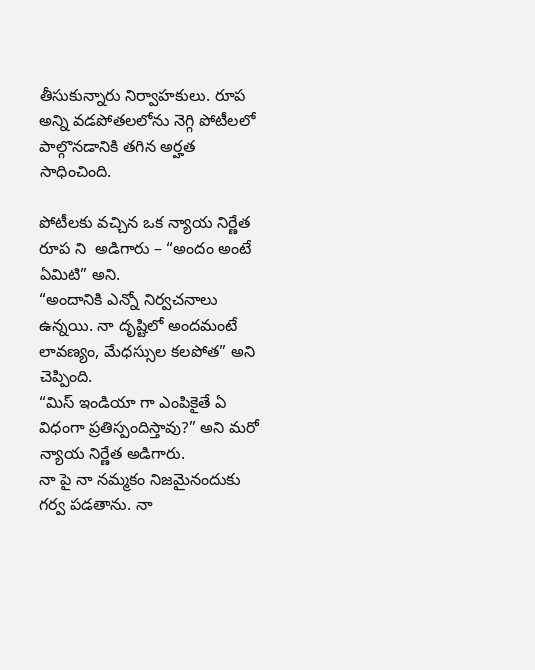తీసుకున్నారు నిర్వాహకులు. రూప అన్ని వడపోతలలోను నెగ్గి పోటీలలో పాల్గొనడానికి తగిన అర్హత సాధించింది.

పోటీలకు వచ్చిన ఒక న్యాయ నిర్ణేత రూప ని  అడిగారు – “అందం అంటే ఏమిటి” అని.
“అందానికి ఎన్నో నిర్వచనాలు ఉన్నయి. నా దృష్టిలో అందమంటే లావణ్యం, మేధస్సుల కలపోత” అని చెప్పింది.
“మిస్ ఇండియా గా ఎంపికైతే ఏ విధంగా ప్రతిస్పందిస్తావు?” అని మరో న్యాయ నిర్ణేత అడిగారు.
నా పై నా నమ్మకం నిజమైనందుకు గర్వ పడతాను. నా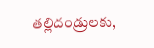తల్లిదండ్రులకు,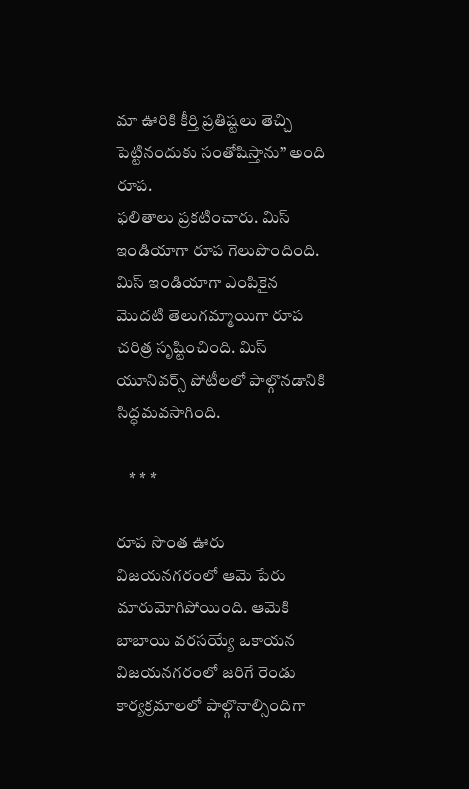మా ఊరికి కీర్తి ప్రతిష్టలు తెచ్చి పెట్టినందుకు సంతోషిస్తాను” అంది రూప.
ఫలితాలు ప్రకటించారు. మిస్ ఇండియాగా రూప గెలుపొందింది. మిస్ ఇండియాగా ఎంపికైన మొదటి తెలుగమ్మాయిగా రూప చరిత్ర సృష్టించింది. మిస్ యూనివర్స్ పోటీలలో పాల్గొనడానికి సిద్ధమవసాగింది.

    * * *

రూప సొంత ఊరు విజయనగరంలో ఆమె పేరు మారుమోగిపోయింది. ఆమెకి బాబాయి వరసయ్యే ఒకాయన విజయనగరంలో జరిగే రెండు కార్యక్రమాలలో పాల్గొనాల్సిందిగా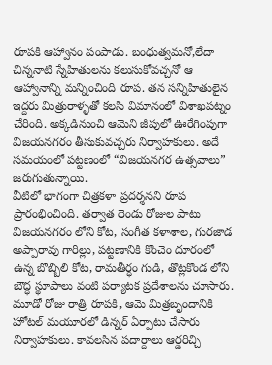రూపకి ఆహ్వానం పంపాడు. బంధుత్వమనో,లేదా చిన్ననాటి స్నేహితులను కలుసుకోవచ్చనో ఆ ఆహ్వానాన్ని మన్నించింది రూప. తన సన్నిహితులైన ఇద్దరు మిత్రురాళ్ళతో కలసి విమానంలో విశాఖపట్నం చేరింది. అక్కడినుంచి ఆమెని జీపులో ఊరేగింపుగా విజయనగరం తీసుకువచ్చరు నిర్వాహకులు. అదే సమయంలో పట్టణంలో “విజయనగర ఉత్సవాలు” జరుగుతున్నాయి.
వీటిలో భాగంగా చిత్రకళా ప్రదర్శనని రూప ప్రారంభించింది. తర్వాత రెండు రోజుల పాటు విజయనగరం లోని కోట, సంగీత కళాశాల, గురజాడ అప్పారావు గారిల్లు, పట్టణానికి కొంచెం దూరంలో ఉన్న బొబ్బిలి కోట, రామతీర్ధం గుడి, తొట్లకొండ లోని బౌద్ధ స్థూపాలు వంటి పర్యాటక ప్రదేశాలను చూసారు. మూడో రోజు రాత్రి రూపకి, ఆమె మిత్రబృందానికి హోటల్ మయూరలో డిన్నర్ ఏర్పాటు చేసారు నిర్వాహకులు. కావలసిన పదార్దాలు ఆర్డరిచ్చి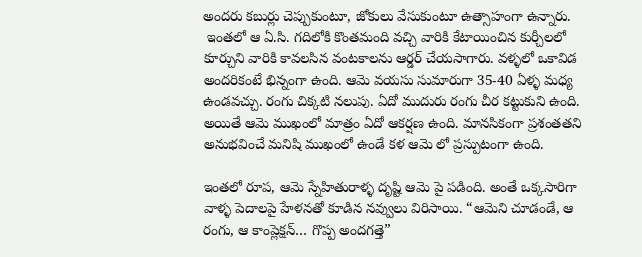అందరు కబుర్లు చెప్పుకుంటూ, జోకులు వేసుకుంటూ ఉత్సాహంగా ఉన్నారు.
 ఇంతలో ఆ ఏ.సి. గదిలోకి కొంతమంది వచ్చి వారికి కేటాయించిన కుర్చీలలో కూర్చుని వారికి కావలసిన వంటకాలను ఆర్డర్ చేయసాగారు. వళ్ళలో ఒకావిడ అందరికంటే భిన్నంగా ఉంది. ఆమె వయసు సుమారుగా 35-40 ఏళ్ళ మధ్య ఉండవచ్చు. రంగు చిక్కటి నలుపు. ఏదో ముదురు రంగు చీర కట్టుకుని ఉంది. అయితే ఆమె ముఖంలో మాత్రం ఏదో ఆకర్షణ ఉంది. మానసికంగా ప్రశంతతని అనుభవించే మనిషి ముఖంలో ఉండే కళ ఆమె లో ప్రస్పుటంగా ఉంది.

ఇంతలో రూప, ఆమె స్నేహితురాళ్ళ దృష్టి ఆమె పై పడింది. అంతే ఒక్కసారిగా వాళ్ళ పెదాలపై హేళనతో కూడిన నవ్వులు విరిసాయి. “ఆమెని చూడండే, ఆ రంగు, ఆ కాంప్లెక్షన్… గొప్ప అందగత్తె”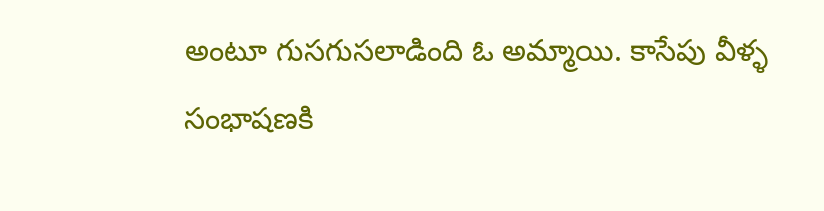అంటూ గుసగుసలాడింది ఓ అమ్మాయి. కాసేపు వీళ్ళ సంభాషణకి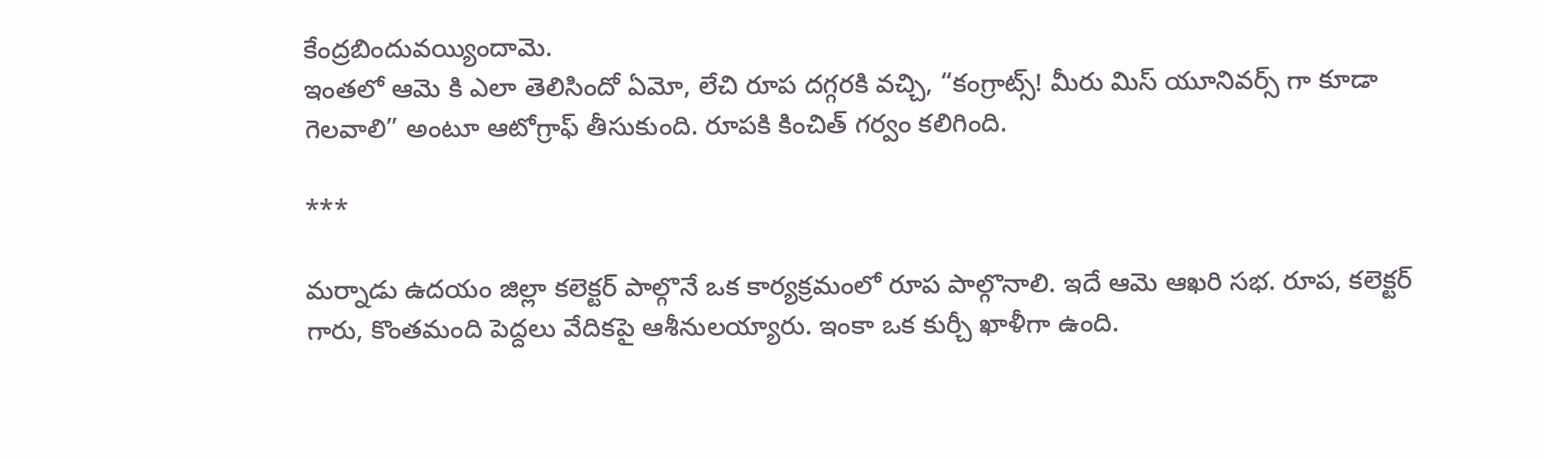కేంద్రబిందువయ్యిందామె.
ఇంతలో ఆమె కి ఎలా తెలిసిందో ఏమో, లేచి రూప దగ్గరకి వచ్చి, “కంగ్రాట్స్! మీరు మిస్ యూనివర్స్ గా కూడా గెలవాలి” అంటూ ఆటోగ్రాఫ్ తీసుకుంది. రూపకి కించిత్ గర్వం కలిగింది.

***

మర్నాడు ఉదయం జిల్లా కలెక్టర్ పాల్గొనే ఒక కార్యక్రమంలో రూప పాల్గొనాలి. ఇదే ఆమె ఆఖరి సభ. రూప, కలెక్టర్ గారు, కొంతమంది పెద్దలు వేదికపై ఆశీనులయ్యారు. ఇంకా ఒక కుర్చీ ఖాళీగా ఉంది.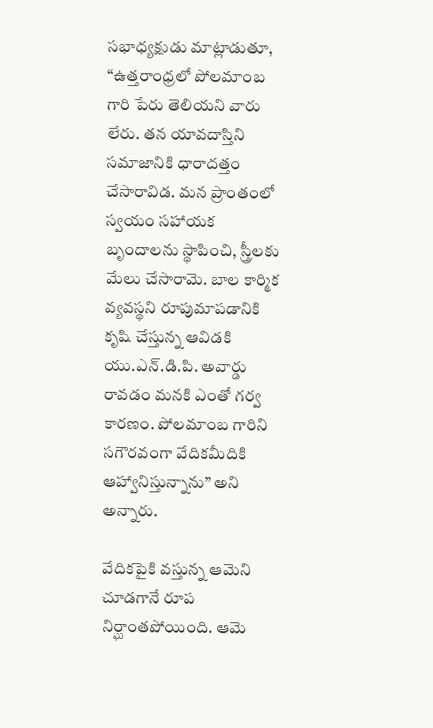సభాధ్యక్షుడు మాట్లాడుతూ, “ఉత్తరాంధ్రలో పోలమాంబ గారి పేరు తెలియని వారు లేరు. తన యావదాస్తిని సమాజానికి ధారాదత్తం చేసారావిడ. మన ప్రాంతంలో స్వయం సహాయక బృందాలను స్థాపించి, స్త్రీలకు మేలు చేసారామె. బాల కార్మిక వ్యవస్థని రూపుమాపడానికి కృషి చేస్తున్న ఆవిడకి యు.ఎన్.డి.పి. అవార్డు రావడం మనకి ఎంతో గర్వ కారణం. పోలమాంబ గారిని సగౌరవంగా వేదికమీదికి ఆహ్వానిస్తున్నాను” అని అన్నారు.

వేదికపైకి వస్తున్న ఆమెని చూడగానే రూప నిర్ఘాంతపోయింది. ఆమె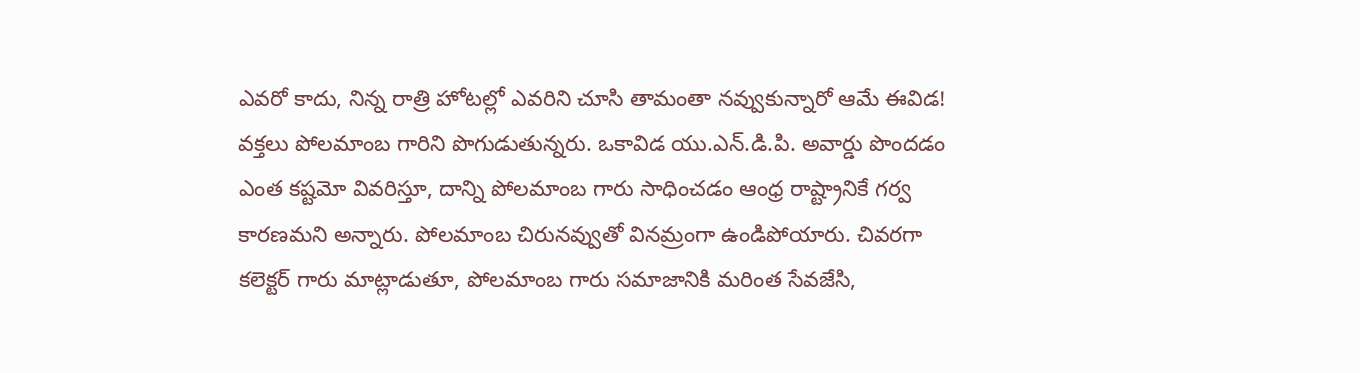ఎవరో కాదు, నిన్న రాత్రి హోటల్లో ఎవరిని చూసి తామంతా నవ్వుకున్నారో ఆమే ఈవిడ!
వక్తలు పోలమాంబ గారిని పొగుడుతున్నరు. ఒకావిడ యు.ఎన్.డి.పి. అవార్డు పొందడం ఎంత కష్టమో వివరిస్తూ, దాన్ని పోలమాంబ గారు సాధించడం ఆంధ్ర రాష్ట్రానికే గర్వ కారణమని అన్నారు. పోలమాంబ చిరునవ్వుతో వినమ్రంగా ఉండిపోయారు. చివరగా కలెక్టర్ గారు మాట్లాడుతూ, పోలమాంబ గారు సమాజానికి మరింత సేవజేసి,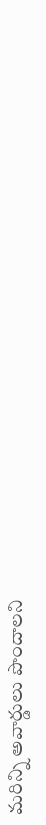మరిన్ని అవార్డులు పొందాలని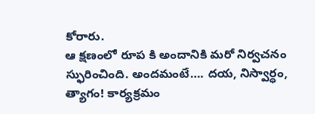కోరారు.
ఆ క్షణంలో రూప కి అందానికి మరో నిర్వచనం స్ఫురించింది. అందమంటే…. దయ, నిస్వార్ధం, త్యాగం! కార్యక్రమం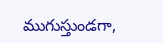ముగుస్తుండగా,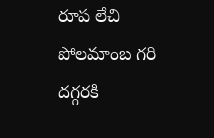రూప లేచి పోలమాంబ గరి దగ్గరకి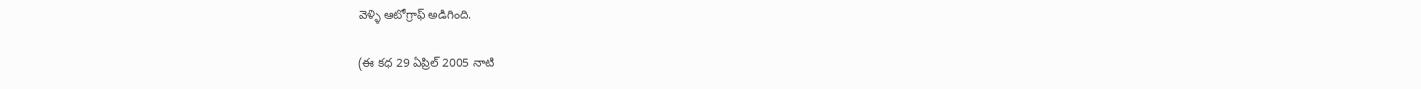వెళ్ళి ఆటోగ్రాఫ్ అడిగింది.

(ఈ కధ 29 ఏప్రిల్ 2005 నాటి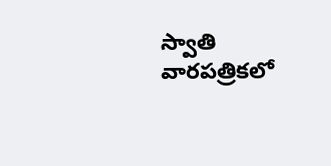స్వాతి వారపత్రికలో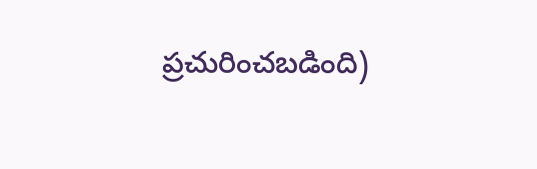ప్రచురించబడింది)